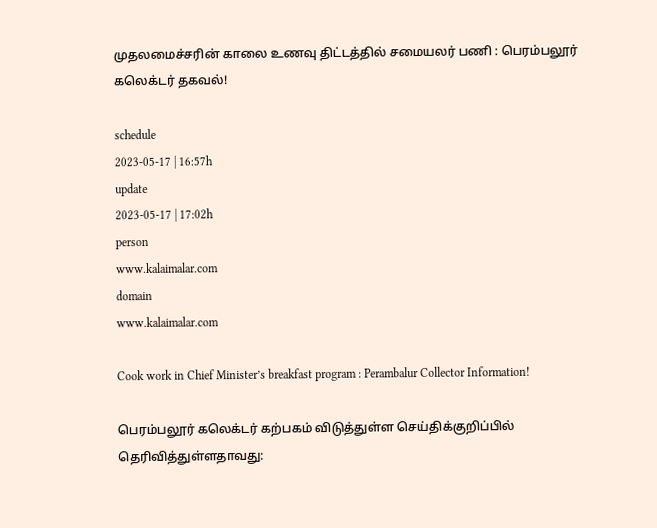முதலமைச்சரின் காலை உணவு திட்டத்தில் சமையலர் பணி : பெரம்பலூர் கலெக்டர் தகவல்!

schedule
2023-05-17 | 16:57h
update
2023-05-17 | 17:02h
person
www.kalaimalar.com
domain
www.kalaimalar.com

Cook work in Chief Minister’s breakfast program : Perambalur Collector Information!

பெரம்பலூர் கலெக்டர் கற்பகம் விடுத்துள்ள செய்திக்குறிப்பில் தெரிவித்துள்ளதாவது: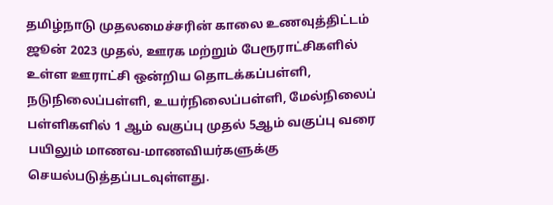தமிழ்நாடு முதலமைச்சரின் காலை உணவுத்திட்டம் ஜூன் 2023 முதல், ஊரக மற்றும் பேரூராட்சிகளில் உள்ள ஊராட்சி ஒன்றிய தொடக்கப்பள்ளி, நடுநிலைப்பள்ளி, உயர்நிலைப்பள்ளி, மேல்நிலைப் பள்ளிகளில் 1 ஆம் வகுப்பு முதல் 5ஆம் வகுப்பு வரை பயிலும் மாணவ-மாணவியர்களுக்கு செயல்படுத்தப்படவுள்ளது.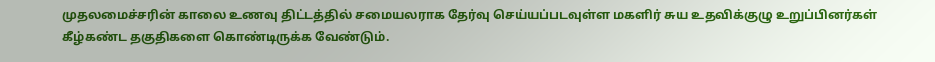முதலமைச்சரின் காலை உணவு திட்டத்தில் சமையலராக தேர்வு செய்யப்படவுள்ள மகளிர் சுய உதவிக்குழு உறுப்பினர்கள் கீழ்கண்ட தகுதிகளை கொண்டிருக்க வேண்டும்.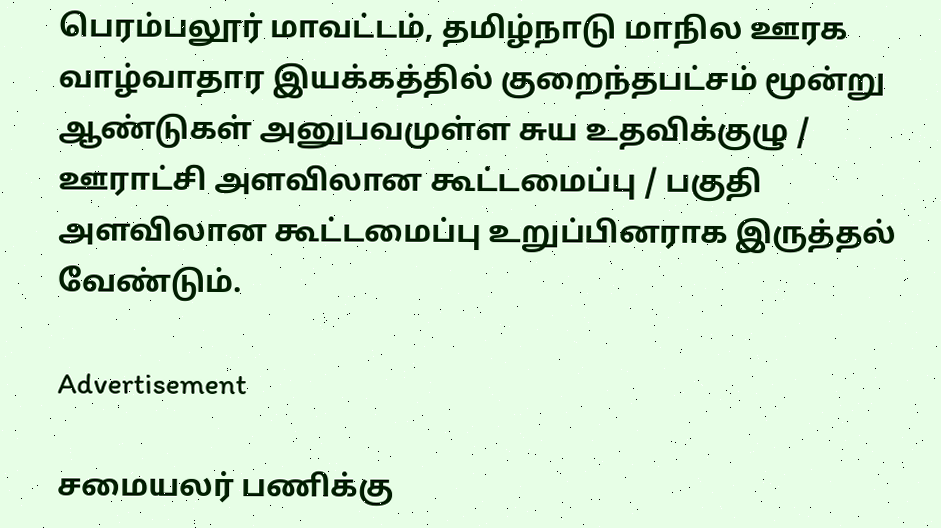பெரம்பலூர் மாவட்டம், தமிழ்நாடு மாநில ஊரக வாழ்வாதார இயக்கத்தில் குறைந்தபட்சம் மூன்று ஆண்டுகள் அனுபவமுள்ள சுய உதவிக்குழு / ஊராட்சி அளவிலான கூட்டமைப்பு / பகுதி அளவிலான கூட்டமைப்பு உறுப்பினராக இருத்தல் வேண்டும்.

Advertisement

சமையலர் பணிக்கு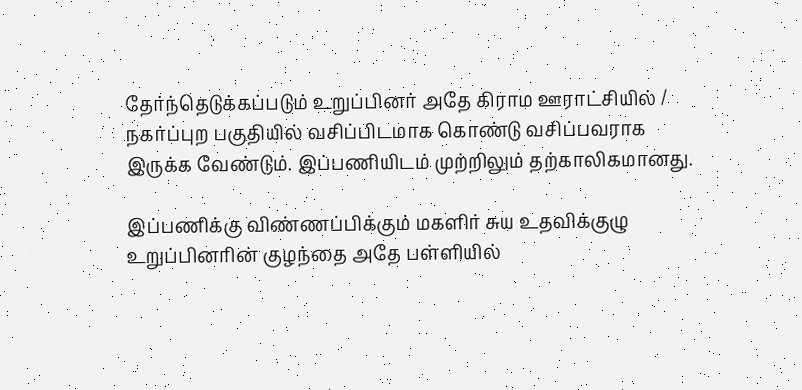தேர்ந்தெடுக்கப்படும் உறுப்பினர் அதே கிராம ஊராட்சியில் / நகர்ப்புற பகுதியில் வசிப்பிடமாக கொண்டு வசிப்பவராக இருக்க வேண்டும். இப்பணியிடம் முற்றிலும் தற்காலிகமானது.

இப்பணிக்கு விண்ணப்பிக்கும் மகளிர் சுய உதவிக்குழு உறுப்பினரின் குழந்தை அதே பள்ளியில்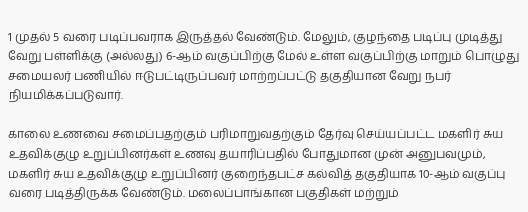1 முதல் 5 வரை படிப்பவராக இருத்தல் வேண்டும். மேலும், குழந்தை படிப்பு முடித்து வேறு பள்ளிக்கு (அல்லது) 6-ஆம் வகுப்பிற்கு மேல் உள்ள வகுப்பிற்கு மாறும் பொழுது சமையலர் பணியில் ஈடுபட்டிருப்பவர் மாற்றப்பட்டு தகுதியான வேறு நபர் நியமிக்கப்படுவார்.

காலை உணவை சமைப்பதற்கும் பரிமாறுவதற்கும் தேர்வு செய்யப்பட்ட மகளிர் சுய உதவிக்குழு உறுப்பினர்கள் உணவு தயாரிப்பதில் போதுமான முன் அனுபவமும், மகளிர் சுய உதவிக்குழு உறுப்பினர் குறைந்தபட்ச கல்வித் தகுதியாக 10-ஆம் வகுப்பு வரை படித்திருக்க வேண்டும். மலைப்பாங்கான பகுதிகள் மற்றும்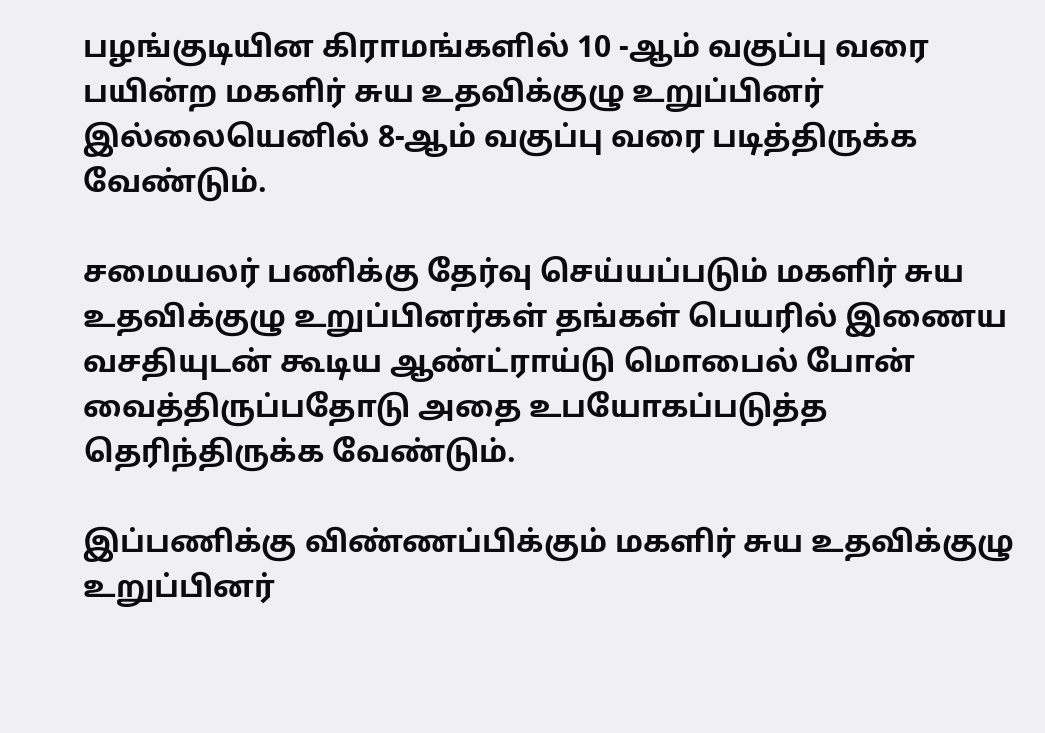பழங்குடியின கிராமங்களில் 10 -ஆம் வகுப்பு வரை பயின்ற மகளிர் சுய உதவிக்குழு உறுப்பினர் இல்லையெனில் 8-ஆம் வகுப்பு வரை படித்திருக்க வேண்டும்.

சமையலர் பணிக்கு தேர்வு செய்யப்படும் மகளிர் சுய உதவிக்குழு உறுப்பினர்கள் தங்கள் பெயரில் இணைய வசதியுடன் கூடிய ஆண்ட்ராய்டு மொபைல் போன் வைத்திருப்பதோடு அதை உபயோகப்படுத்த தெரிந்திருக்க வேண்டும்.

இப்பணிக்கு விண்ணப்பிக்கும் மகளிர் சுய உதவிக்குழு உறுப்பினர்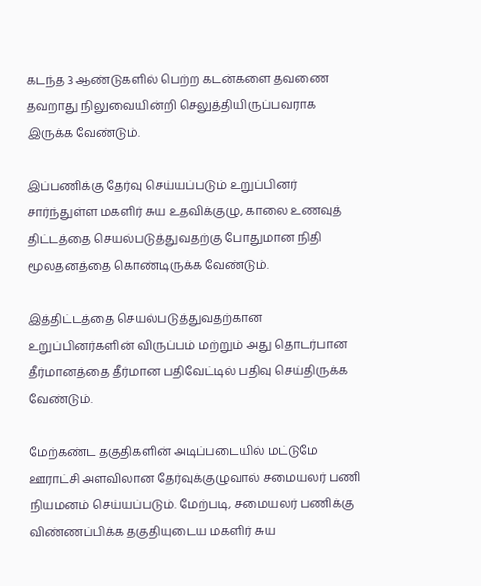கடந்த 3 ஆண்டுகளில் பெற்ற கடன்களை தவணை தவறாது நிலுவையின்றி செலுத்தியிருப்பவராக இருக்க வேண்டும்.

இப்பணிக்கு தேர்வு செய்யப்படும் உறுப்பினர் சார்ந்துள்ள மகளிர் சுய உதவிக்குழு, காலை உணவுத் திட்டத்தை செயல்படுத்துவதற்கு போதுமான நிதி மூலதனத்தை கொண்டிருக்க வேண்டும்.

இத்திட்டத்தை செயல்படுத்துவதற்கான உறுப்பினர்களின் விருப்பம் மற்றும் அது தொடர்பான தீர்மானத்தை தீர்மான பதிவேட்டில் பதிவு செய்திருக்க வேண்டும்.

மேற்கண்ட தகுதிகளின் அடிப்படையில் மட்டுமே ஊராட்சி அளவிலான தேர்வுக்குழுவால் சமையலர் பணி நியமனம் செய்யப்படும். மேற்படி, சமையலர் பணிக்கு விண்ணப்பிக்க தகுதியுடைய மகளிர் சுய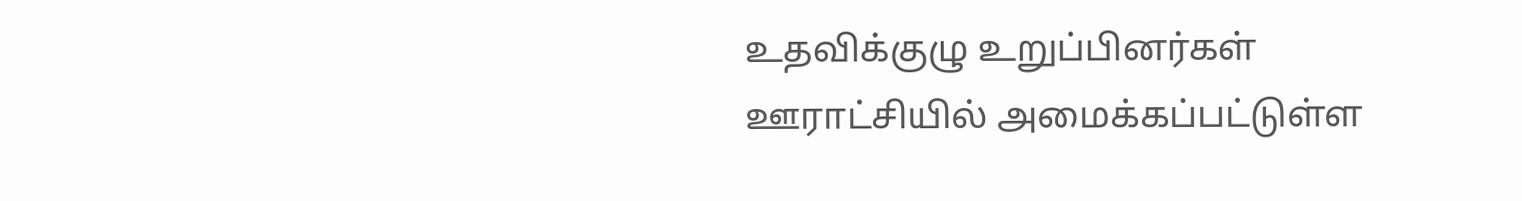உதவிக்குழு உறுப்பினர்கள் ஊராட்சியில் அமைக்கப்பட்டுள்ள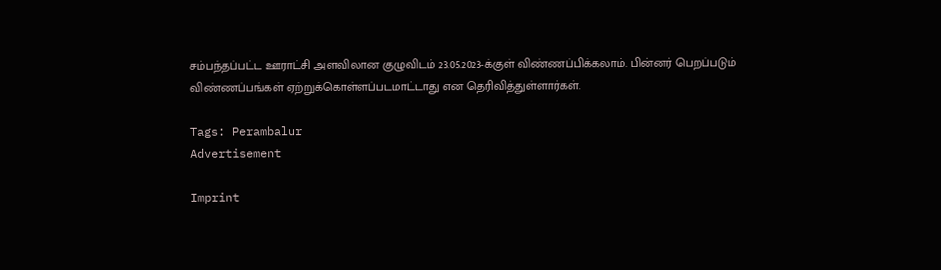சம்பந்தப்பட்ட ஊராட்சி அளவிலான குழுவிடம் 23.05.2023-க்குள் விண்ணப்பிக்கலாம். பின்னர் பெறப்படும் விண்ணப்பங்கள் ஏற்றுக்கொள்ளப்படமாட்டாது என தெரிவித்துள்ளார்கள்.

Tags: Perambalur
Advertisement

Imprint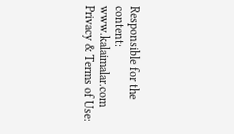Responsible for the content:
www.kalaimalar.com
Privacy & Terms of Use: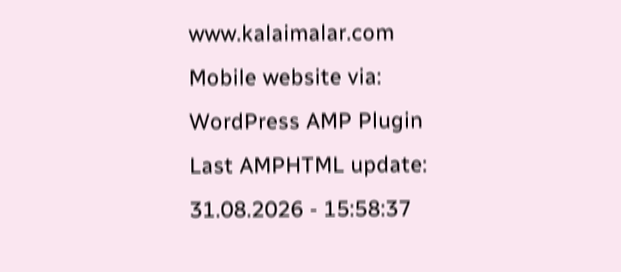www.kalaimalar.com
Mobile website via:
WordPress AMP Plugin
Last AMPHTML update:
31.08.2026 - 15:58:37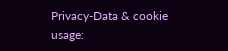Privacy-Data & cookie usage: